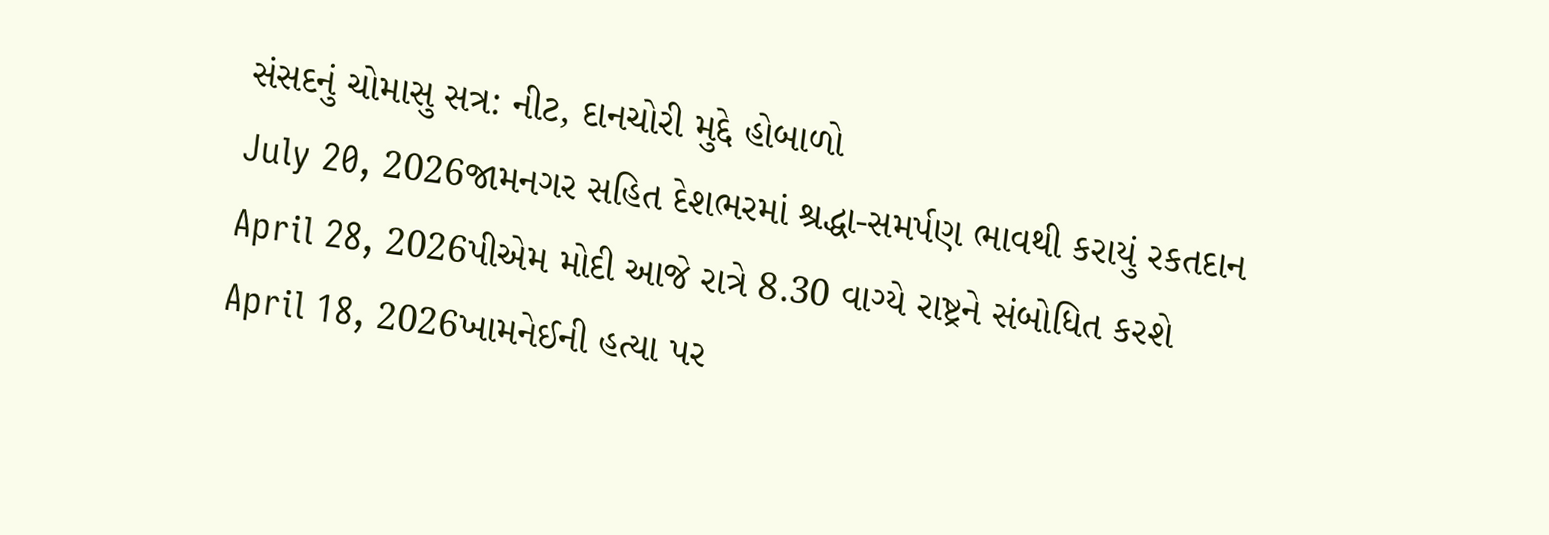સંસદનું ચોમાસુ સત્ર: નીટ, દાનચોરી મુદ્દે હોબાળો
July 20, 2026જામનગર સહિત દેશભરમાં શ્રદ્ધા-સમર્પણ ભાવથી કરાયું રકતદાન
April 28, 2026પીએમ મોદી આજે રાત્રે 8.30 વાગ્યે રાષ્ટ્રને સંબોધિત કરશે
April 18, 2026ખામનેઈની હત્યા પર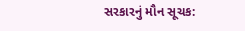સરકારનું મૌન સૂચક: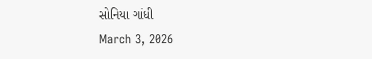સોનિયા ગાંધી
March 3, 2026